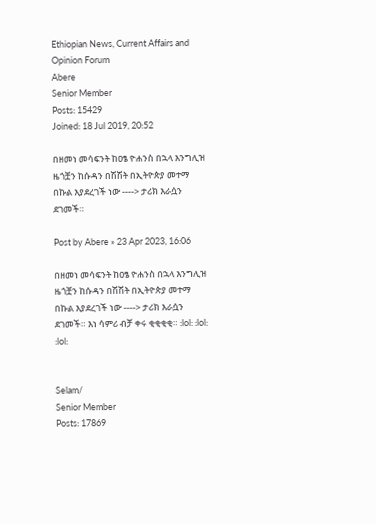Ethiopian News, Current Affairs and Opinion Forum
Abere
Senior Member
Posts: 15429
Joined: 18 Jul 2019, 20:52

በዘመነ መሳፍንት ከዐፄ ዮሐንስ በኋላ እንግሊዝ ዜጎቿን ከሱዳን በሽሽት በኢትዮጵያ መተማ በኩል እያደረገች ነው ----> ታሪክ እራሷን ደገመች።

Post by Abere » 23 Apr 2023, 16:06

በዘመነ መሳፍንት ከዐፄ ዮሐንስ በኋላ እንግሊዝ ዜጎቿን ከሱዳን በሽሽት በኢትዮጵያ መተማ በኩል እያደረገች ነው ----> ታሪክ እራሷን ደገመች። እነ ሳምሪ ብቻ ቀሩ ቂቂቂቂ። :lol: :lol: :lol:


Selam/
Senior Member
Posts: 17869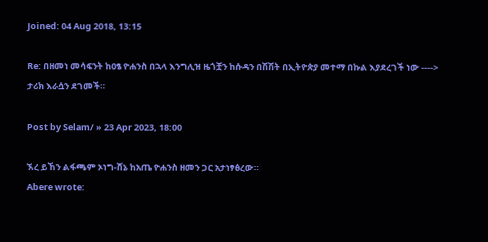Joined: 04 Aug 2018, 13:15

Re: በዘመነ መሳፍንት ከዐፄ ዮሐንስ በኋላ እንግሊዝ ዜጎቿን ከሱዳን በሽሽት በኢትዮጵያ መተማ በኩል እያደረገች ነው ----> ታሪክ እራሷን ደገመች።

Post by Selam/ » 23 Apr 2023, 18:00

ኧረ ይኸን ልፋጫም ኦነግ-ሸኔ ከአጤ ዮሐንስ ዘመን ጋር አታነፃፅረው።
Abere wrote: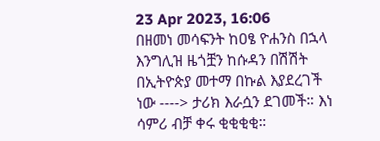23 Apr 2023, 16:06
በዘመነ መሳፍንት ከዐፄ ዮሐንስ በኋላ እንግሊዝ ዜጎቿን ከሱዳን በሽሽት በኢትዮጵያ መተማ በኩል እያደረገች ነው ----> ታሪክ እራሷን ደገመች። እነ ሳምሪ ብቻ ቀሩ ቂቂቂቂ።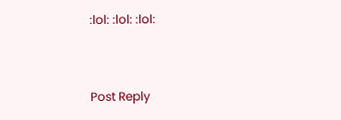:lol: :lol: :lol:


Post Reply